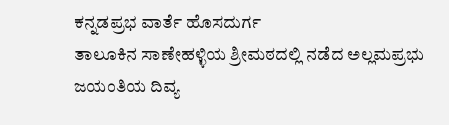ಕನ್ನಡಪ್ರಭ ವಾರ್ತೆ ಹೊಸದುರ್ಗ
ತಾಲೂಕಿನ ಸಾಣೇಹಳ್ಳಿಯ ಶ್ರೀಮಠದಲ್ಲಿ ನಡೆದ ಅಲ್ಲಮಪ್ರಭು ಜಯಂತಿಯ ದಿವ್ಯ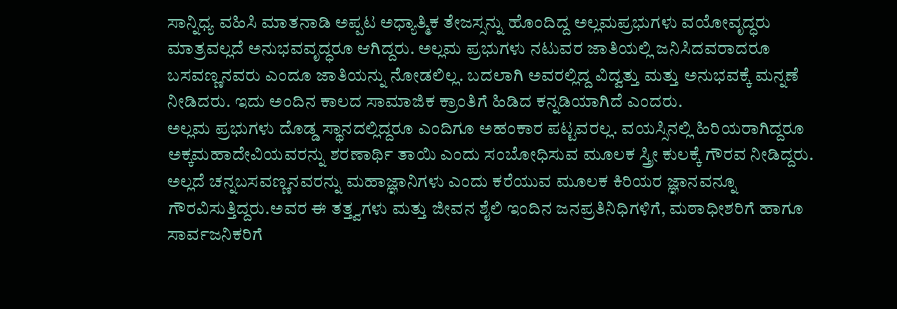ಸಾನ್ನಿಧ್ಯ ವಹಿಸಿ ಮಾತನಾಡಿ ಅಪ್ಪಟ ಅಧ್ಯಾತ್ಮಿಕ ತೇಜಸ್ಸನ್ನು ಹೊಂದಿದ್ದ ಅಲ್ಲಮಪ್ರಭುಗಳು ವಯೋವೃದ್ಧರು ಮಾತ್ರವಲ್ಲದೆ ಅನುಭವವೃದ್ಧರೂ ಆಗಿದ್ದರು. ಅಲ್ಲಮ ಪ್ರಭುಗಳು ನಟುವರ ಜಾತಿಯಲ್ಲಿ ಜನಿಸಿದವರಾದರೂ ಬಸವಣ್ಣನವರು ಎಂದೂ ಜಾತಿಯನ್ನು ನೋಡಲಿಲ್ಲ. ಬದಲಾಗಿ ಅವರಲ್ಲಿದ್ದ ವಿದ್ವತ್ತು ಮತ್ತು ಅನುಭವಕ್ಕೆ ಮನ್ನಣೆ ನೀಡಿದರು. ಇದು ಅಂದಿನ ಕಾಲದ ಸಾಮಾಜಿಕ ಕ್ರಾಂತಿಗೆ ಹಿಡಿದ ಕನ್ನಡಿಯಾಗಿದೆ ಎಂದರು.
ಅಲ್ಲಮ ಪ್ರಭುಗಳು ದೊಡ್ಡ ಸ್ಥಾನದಲ್ಲಿದ್ದರೂ ಎಂದಿಗೂ ಅಹಂಕಾರ ಪಟ್ಟವರಲ್ಲ. ವಯಸ್ಸಿನಲ್ಲಿ ಹಿರಿಯರಾಗಿದ್ದರೂ ಅಕ್ಕಮಹಾದೇವಿಯವರನ್ನು ಶರಣಾರ್ಥಿ ತಾಯಿ ಎಂದು ಸಂಬೋಧಿಸುವ ಮೂಲಕ ಸ್ತ್ರೀ ಕುಲಕ್ಕೆ ಗೌರವ ನೀಡಿದ್ದರು. ಅಲ್ಲದೆ ಚನ್ನಬಸವಣ್ಣನವರನ್ನು ಮಹಾಜ್ಞಾನಿಗಳು ಎಂದು ಕರೆಯುವ ಮೂಲಕ ಕಿರಿಯರ ಜ್ಞಾನವನ್ನೂ ಗೌರವಿಸುತ್ತಿದ್ದರು.ಅವರ ಈ ತತ್ತ್ವಗಳು ಮತ್ತು ಜೀವನ ಶೈಲಿ ಇಂದಿನ ಜನಪ್ರತಿನಿಧಿಗಳಿಗೆ, ಮಠಾಧೀಶರಿಗೆ ಹಾಗೂ ಸಾರ್ವಜನಿಕರಿಗೆ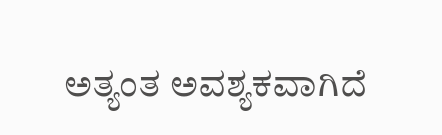ಅತ್ಯಂತ ಅವಶ್ಯಕವಾಗಿದೆ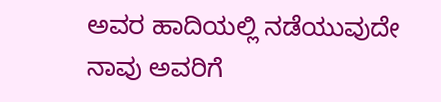ಅವರ ಹಾದಿಯಲ್ಲಿ ನಡೆಯುವುದೇ ನಾವು ಅವರಿಗೆ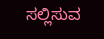ಸಲ್ಲಿಸುವ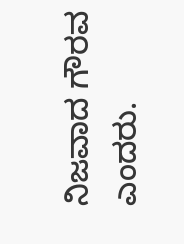ನಿಜವಾದ ಗೌರವ ಎಂದರು.